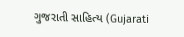ગુજરાતી સાહિત્ય (Gujarati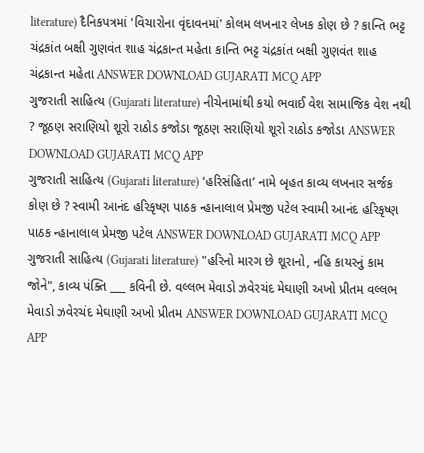literature) દૈનિકપત્રમાં 'વિચારોના વૃંદાવનમાં' કોલમ લખનાર લેખક કોણ છે ? કાન્તિ ભટ્ટ ચંદ્રકાંત બક્ષી ગુણવંત શાહ ચંદ્રકાન્ત મહેતા કાન્તિ ભટ્ટ ચંદ્રકાંત બક્ષી ગુણવંત શાહ ચંદ્રકાન્ત મહેતા ANSWER DOWNLOAD GUJARATI MCQ APP
ગુજરાતી સાહિત્ય (Gujarati literature) નીચેનામાંથી કયો ભવાઈ વેશ સામાજિક વેશ નથી ? જૂઠણ સરાણિયો શૂરો રાઠોડ કજોડા જૂઠણ સરાણિયો શૂરો રાઠોડ કજોડા ANSWER DOWNLOAD GUJARATI MCQ APP
ગુજરાતી સાહિત્ય (Gujarati literature) ‘હરિસંહિતા’ નામે બૃહત કાવ્ય લખનાર સર્જક કોણ છે ? સ્વામી આનંદ હરિકૃષ્ણ પાઠક ન્હાનાલાલ પ્રેમજી પટેલ સ્વામી આનંદ હરિકૃષ્ણ પાઠક ન્હાનાલાલ પ્રેમજી પટેલ ANSWER DOWNLOAD GUJARATI MCQ APP
ગુજરાતી સાહિત્ય (Gujarati literature) "હરિનો મારગ છે શૂરાનો, નહિ કાયરનું કામ જોને", કાવ્ય પંક્તિ ___ કવિની છે. વલ્લભ મેવાડો ઝવેરચંદ મેઘાણી અખો પ્રીતમ વલ્લભ મેવાડો ઝવેરચંદ મેઘાણી અખો પ્રીતમ ANSWER DOWNLOAD GUJARATI MCQ APP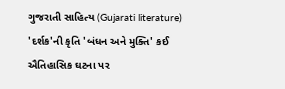ગુજરાતી સાહિત્ય (Gujarati literature) 'દર્શક'ની કૃતિ 'બંધન અને મુક્તિ' કઈ ઐતિહાસિક ઘટના પર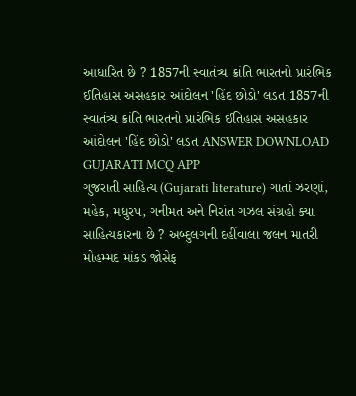આધારિત છે ? 1857ની સ્વાતંત્ર્ય ક્રાંતિ ભારતનો પ્રારંભિક ઈતિહાસ અસહકાર આંદોલન 'હિંદ છોડો' લડત 1857ની સ્વાતંત્ર્ય ક્રાંતિ ભારતનો પ્રારંભિક ઈતિહાસ અસહકાર આંદોલન 'હિંદ છોડો' લડત ANSWER DOWNLOAD GUJARATI MCQ APP
ગુજરાતી સાહિત્ય (Gujarati literature) ગાતાં ઝરણાં, મહેક, મધુરપ, ગનીમત અને નિરાંત ગઝલ સંગ્રહો ક્યા સાહિત્યકારના છે ? અબ્દુલગની દહીંવાલા જલન માતરી મોહમ્મદ માંકડ જોસેફ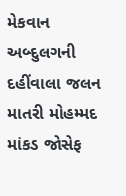મેકવાન અબ્દુલગની દહીંવાલા જલન માતરી મોહમ્મદ માંકડ જોસેફ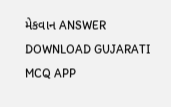મેકવાન ANSWER DOWNLOAD GUJARATI MCQ APP